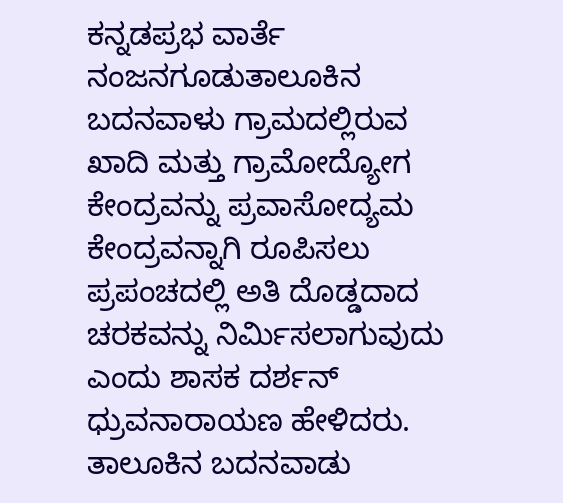ಕನ್ನಡಪ್ರಭ ವಾರ್ತೆ ನಂಜನಗೂಡುತಾಲೂಕಿನ ಬದನವಾಳು ಗ್ರಾಮದಲ್ಲಿರುವ ಖಾದಿ ಮತ್ತು ಗ್ರಾಮೋದ್ಯೋಗ ಕೇಂದ್ರವನ್ನು ಪ್ರವಾಸೋದ್ಯಮ ಕೇಂದ್ರವನ್ನಾಗಿ ರೂಪಿಸಲು ಪ್ರಪಂಚದಲ್ಲಿ ಅತಿ ದೊಡ್ಡದಾದ ಚರಕವನ್ನು ನಿರ್ಮಿಸಲಾಗುವುದು ಎಂದು ಶಾಸಕ ದರ್ಶನ್ ಧ್ರುವನಾರಾಯಣ ಹೇಳಿದರು. ತಾಲೂಕಿನ ಬದನವಾಡು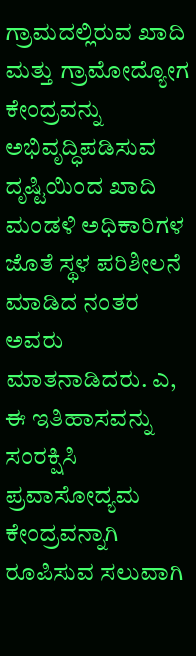ಗ್ರಾಮದಲ್ಲಿರುವ ಖಾದಿ ಮತ್ತು ಗ್ರಾಮೋದ್ಯೋಗ ಕೇಂದ್ರವನ್ನು ಅಭಿವೃದ್ಧಿಪಡಿಸುವ ದೃಷ್ಟಿಯಿಂದ ಖಾದಿ ಮಂಡಳಿ ಅಧಿಕಾರಿಗಳ ಜೊತೆ ಸ್ಥಳ ಪರಿಶೀಲನೆ ಮಾಡಿದ ನಂತರ ಅವರು ಮಾತನಾಡಿದರು. ಎ, ಈ ಇತಿಹಾಸವನ್ನು ಸಂರಕ್ಷಿಸಿ ಪ್ರವಾಸೋದ್ಯಮ ಕೇಂದ್ರವನ್ನಾಗಿ ರೂಪಿಸುವ ಸಲುವಾಗಿ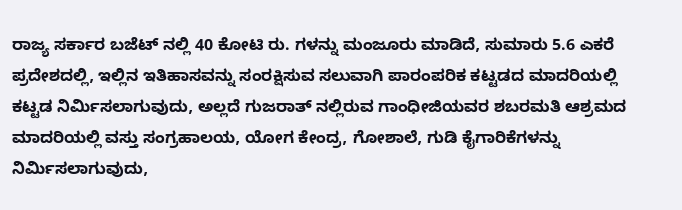ರಾಜ್ಯ ಸರ್ಕಾರ ಬಜೆಟ್ ನಲ್ಲಿ 40 ಕೋಟಿ ರು. ಗಳನ್ನು ಮಂಜೂರು ಮಾಡಿದೆ, ಸುಮಾರು 5.6 ಎಕರೆ ಪ್ರದೇಶದಲ್ಲಿ, ಇಲ್ಲಿನ ಇತಿಹಾಸವನ್ನು ಸಂರಕ್ಷಿಸುವ ಸಲುವಾಗಿ ಪಾರಂಪರಿಕ ಕಟ್ಟಡದ ಮಾದರಿಯಲ್ಲಿ ಕಟ್ಟಡ ನಿರ್ಮಿಸಲಾಗುವುದು, ಅಲ್ಲದೆ ಗುಜರಾತ್ ನಲ್ಲಿರುವ ಗಾಂಧೀಜಿಯವರ ಶಬರಮತಿ ಆಶ್ರಮದ ಮಾದರಿಯಲ್ಲಿ ವಸ್ತು ಸಂಗ್ರಹಾಲಯ, ಯೋಗ ಕೇಂದ್ರ, ಗೋಶಾಲೆ, ಗುಡಿ ಕೈಗಾರಿಕೆಗಳನ್ನು ನಿರ್ಮಿಸಲಾಗುವುದು,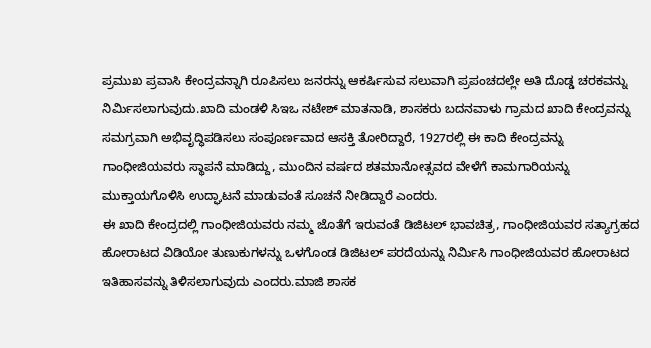ಪ್ರಮುಖ ಪ್ರವಾಸಿ ಕೇಂದ್ರವನ್ನಾಗಿ ರೂಪಿಸಲು ಜನರನ್ನು ಆಕರ್ಷಿಸುವ ಸಲುವಾಗಿ ಪ್ರಪಂಚದಲ್ಲೇ ಅತಿ ದೊಡ್ಡ ಚರಕವನ್ನು ನಿರ್ಮಿಸಲಾಗುವುದು.ಖಾದಿ ಮಂಡಳಿ ಸಿಇಒ ನಟೇಶ್ ಮಾತನಾಡಿ, ಶಾಸಕರು ಬದನವಾಳು ಗ್ರಾಮದ ಖಾದಿ ಕೇಂದ್ರವನ್ನು ಸಮಗ್ರವಾಗಿ ಅಭಿವೃದ್ಧಿಪಡಿಸಲು ಸಂಪೂರ್ಣವಾದ ಆಸಕ್ತಿ ತೋರಿದ್ದಾರೆ, 1927ರಲ್ಲಿ ಈ ಕಾದಿ ಕೇಂದ್ರವನ್ನು ಗಾಂಧೀಜಿಯವರು ಸ್ಥಾಪನೆ ಮಾಡಿದ್ದು, ಮುಂದಿನ ವರ್ಷದ ಶತಮಾನೋತ್ಸವದ ವೇಳೆಗೆ ಕಾಮಗಾರಿಯನ್ನು ಮುಕ್ತಾಯಗೊಳಿಸಿ ಉದ್ಘಾಟನೆ ಮಾಡುವಂತೆ ಸೂಚನೆ ನೀಡಿದ್ದಾರೆ ಎಂದರು.
ಈ ಖಾದಿ ಕೇಂದ್ರದಲ್ಲಿ ಗಾಂಧೀಜಿಯವರು ನಮ್ಮ ಜೊತೆಗೆ ಇರುವಂತೆ ಡಿಜಿಟಲ್ ಭಾವಚಿತ್ರ, ಗಾಂಧೀಜಿಯವರ ಸತ್ಯಾಗ್ರಹದ ಹೋರಾಟದ ವಿಡಿಯೋ ತುಣುಕುಗಳನ್ನು ಒಳಗೊಂಡ ಡಿಜಿಟಲ್ ಪರದೆಯನ್ನು ನಿರ್ಮಿಸಿ ಗಾಂಧೀಜಿಯವರ ಹೋರಾಟದ ಇತಿಹಾಸವನ್ನು ತಿಳಿಸಲಾಗುವುದು ಎಂದರು.ಮಾಜಿ ಶಾಸಕ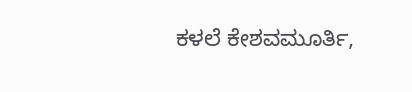ಕಳಲೆ ಕೇಶವಮೂರ್ತಿ,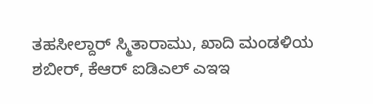ತಹಸೀಲ್ದಾರ್ ಸ್ಮಿತಾರಾಮು, ಖಾದಿ ಮಂಡಳಿಯ ಶಬೀರ್, ಕೆಆರ್ ಐಡಿಎಲ್ ಎಇಇ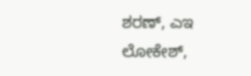ಶರಣ್, ಎಇ ಲೋಕೇಶ್,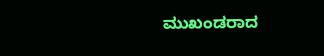ಮುಖಂಡರಾದ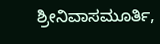ಶ್ರೀನಿವಾಸಮೂರ್ತಿ,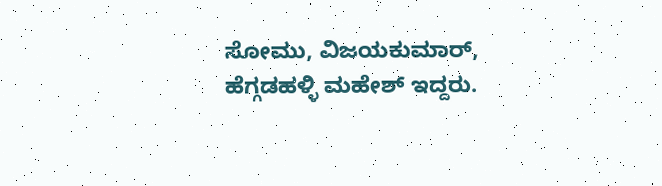ಸೋಮು, ವಿಜಯಕುಮಾರ್, ಹೆಗ್ಗಡಹಳ್ಳಿ ಮಹೇಶ್ ಇದ್ದರು.